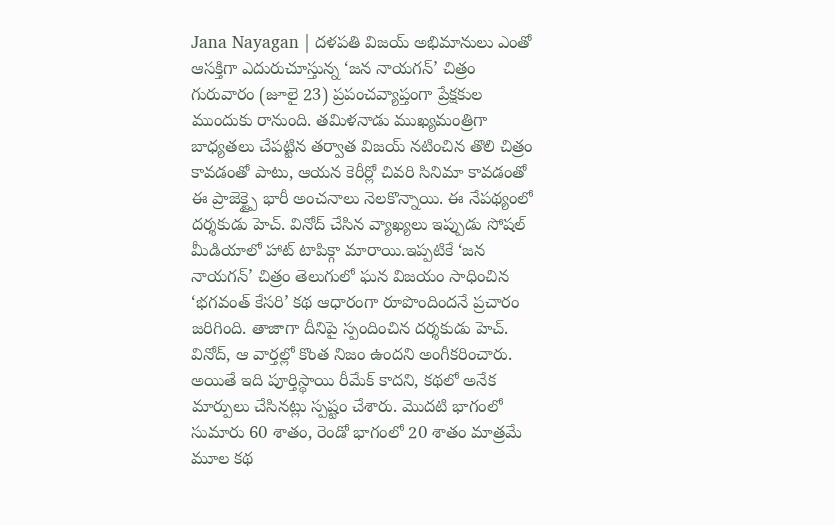Jana Nayagan | దళపతి విజయ్ అభిమానులు ఎంతో ఆసక్తిగా ఎదురుచూస్తున్న ‘జన నాయగన్’ చిత్రం గురువారం (జూలై 23) ప్రపంచవ్యాప్తంగా ప్రేక్షకుల ముందుకు రానుంది. తమిళనాడు ముఖ్యమంత్రిగా బాధ్యతలు చేపట్టిన తర్వాత విజయ్ నటించిన తొలి చిత్రం కావడంతో పాటు, ఆయన కెరీర్లో చివరి సినిమా కావడంతో ఈ ప్రాజెక్ట్పై భారీ అంచనాలు నెలకొన్నాయి. ఈ నేపథ్యంలో దర్శకుడు హెచ్. వినోద్ చేసిన వ్యాఖ్యలు ఇప్పుడు సోషల్ మీడియాలో హాట్ టాపిక్గా మారాయి.ఇప్పటికే ‘జన నాయగన్’ చిత్రం తెలుగులో ఘన విజయం సాధించిన ‘భగవంత్ కేసరి’ కథ ఆధారంగా రూపొందిందనే ప్రచారం జరిగింది. తాజాగా దీనిపై స్పందించిన దర్శకుడు హెచ్. వినోద్, ఆ వార్తల్లో కొంత నిజం ఉందని అంగీకరించారు.
అయితే ఇది పూర్తిస్థాయి రీమేక్ కాదని, కథలో అనేక మార్పులు చేసినట్లు స్పష్టం చేశారు. మొదటి భాగంలో సుమారు 60 శాతం, రెండో భాగంలో 20 శాతం మాత్రమే మూల కథ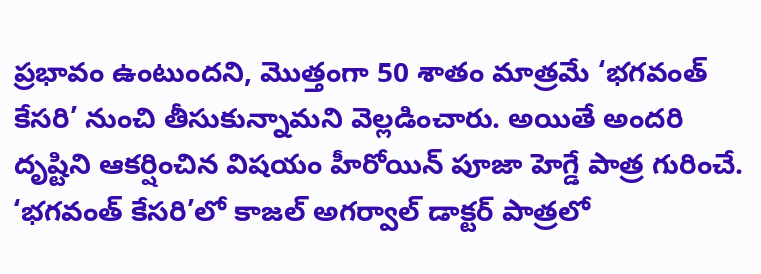ప్రభావం ఉంటుందని, మొత్తంగా 50 శాతం మాత్రమే ‘భగవంత్ కేసరి’ నుంచి తీసుకున్నామని వెల్లడించారు. అయితే అందరి దృష్టిని ఆకర్షించిన విషయం హీరోయిన్ పూజా హెగ్డే పాత్ర గురించే. ‘భగవంత్ కేసరి’లో కాజల్ అగర్వాల్ డాక్టర్ పాత్రలో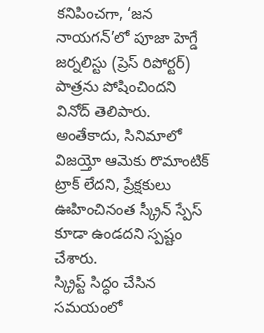కనిపించగా, ‘జన నాయగన్’లో పూజా హెగ్డే జర్నలిస్టు (ప్రెస్ రిపోర్టర్) పాత్రను పోషించిందని వినోద్ తెలిపారు. అంతేకాదు, సినిమాలో విజయ్తో ఆమెకు రొమాంటిక్ ట్రాక్ లేదని, ప్రేక్షకులు ఊహించినంత స్క్రీన్ స్పేస్ కూడా ఉండదని స్పష్టం చేశారు.
స్క్రిప్ట్ సిద్ధం చేసిన సమయంలో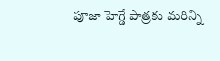పూజా హెగ్డే పాత్రకు మరిన్ని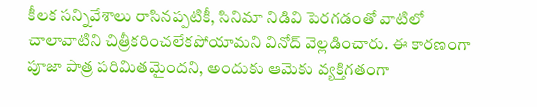కీలక సన్నివేశాలు రాసినప్పటికీ, సినిమా నిడివి పెరగడంతో వాటిలో చాలావాటిని చిత్రీకరించలేకపోయామని వినోద్ వెల్లడించారు. ఈ కారణంగా పూజా పాత్ర పరిమితమైందని, అందుకు ఆమెకు వ్యక్తిగతంగా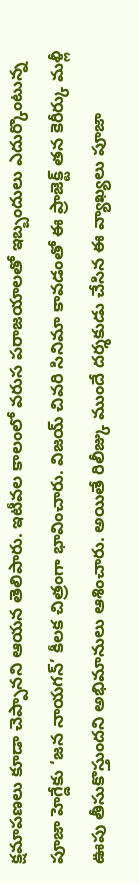క్షమాపణలు కూడా చెప్పానని ఆయన తెలిపారు. ఇటీవల కాలంలో వరుస పరాజయాలతో ఇబ్బందులు ఎదుర్కొంటున్న పూజా హెగ్డేకు ‘జన నాయగన్’ కీలక చిత్రంగా భావించారు. విజయ్ చివరి సినిమా కావడంతో ఈ ప్రాజెక్ట్ తన కెరీర్కు మళ్లీ ఊపు తీసుకొస్తుందని అభిమానులు ఆశించారు. అయితే రిలీజ్కు ముందే దర్శకుడు చేసిన ఈ వ్యాఖ్యలు పూజా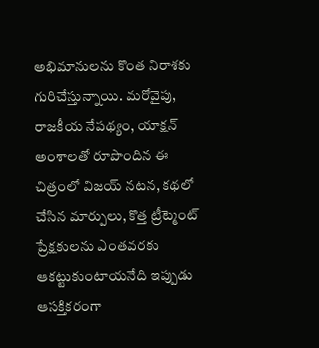అభిమానులను కొంత నిరాశకు గురిచేస్తున్నాయి. మరోవైపు, రాజకీయ నేపథ్యం, యాక్షన్ అంశాలతో రూపొందిన ఈ చిత్రంలో విజయ్ నటన, కథలో చేసిన మార్పులు, కొత్త ట్రీట్మెంట్ ప్రేక్షకులను ఎంతవరకు ఆకట్టుకుంటాయనేది ఇప్పుడు ఆసక్తికరంగా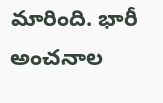మారింది. భారీ అంచనాల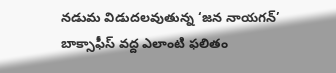నడుమ విడుదలవుతున్న ‘జన నాయగన్’ బాక్సాఫీస్ వద్ద ఎలాంటి ఫలితం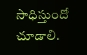సాధిస్తుందో చూడాలి.